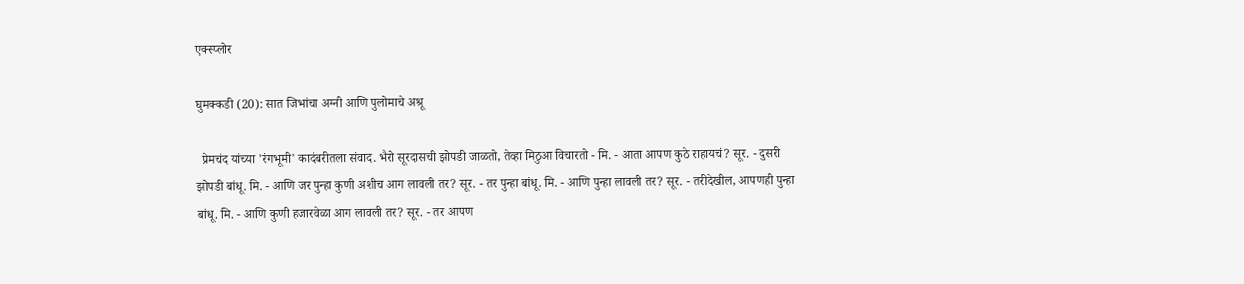एक्स्प्लोर

घुमक्कडी (20): सात जिभांचा अग्नी आणि पुलोमाचे अश्रू

  प्रेमचंद यांच्या 'रंगभूमी' कादंबरीतला संवाद. भैरो सूरदासची झोपडी जाळतो, तेव्हा मिठुआ विचारतो - मि. - आता आपण कुठे राहायचं? सूर. - दुसरी झोपडी बांधू. मि. - आणि जर पुन्हा कुणी अशीच आग लावली तर? सूर. - तर पुन्हा बांधू. मि. - आणि पुन्हा लावली तर? सूर. - तरीदेखील, आपणही पुन्हा बांधू. मि. - आणि कुणी हजारवेळा आग लावली तर? सूर. - तर आपण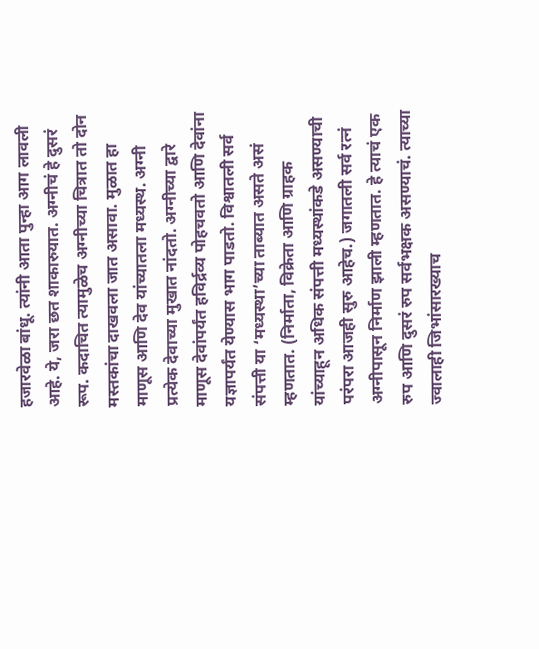हजारवेळा बांधू. त्यांनी आता पुन्हा आग लावली आहे. ये, जरा छत शाकारुयात. अग्नीचं हे दुसरं रूप. कदाचित त्यामुळेच अग्नीच्या चित्रात तो दोन मस्तकांचा दाखवला जात असावा. मुळात हा माणूस आणि देव यांच्यातला मध्यस्थ. अग्नी प्रत्येक देवाच्या मुखात नांदतो. अग्नीच्या द्वारे माणूस देवांपर्यंत हविर्द्रव्य पोहचवतो आणि देवांना यज्ञापर्यंत येण्यास भाग पाडतो. विश्वातली सर्व संपत्ती या ‘मध्यस्था’च्या ताब्यात असते असं म्हणतात. (निर्माता, विक्रेता आणि ग्राहक यांच्याहून अधिक संपत्ती मध्यस्थांकडे असण्याची परंपरा आजही सुरु आहेच.) जगातली सर्व रत्नं अग्नीपासून निर्माण झाली म्हणतात. हे त्याचं एक रुप आणि दुसरं रुप सर्वभक्षक असण्याचं. त्याच्या ज्वालाही जिभांसारख्याच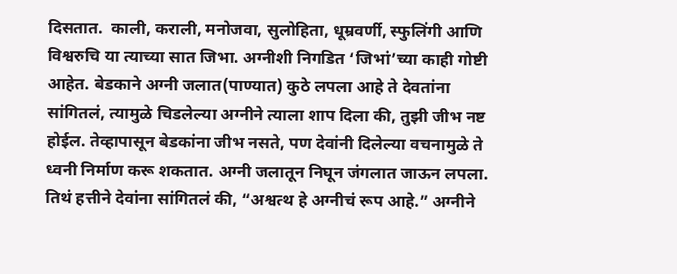दिसतात.  काली, कराली, मनोजवा, सुलोहिता, धूम्रवर्णी, स्फुलिंगी आणि विश्वरुचि या त्याच्या सात जिभा. अग्नीशी निगडित ‘जिभां’च्या काही गोष्टी आहेत. बेडकाने अग्नी जलात(पाण्यात) कुठे लपला आहे ते देवतांना सांगितलं, त्यामुळे चिडलेल्या अग्नीने त्याला शाप दिला की, तुझी जीभ नष्ट होईल. तेव्हापासून बेडकांना जीभ नसते, पण देवांनी दिलेल्या वचनामुळे ते ध्वनी निर्माण करू शकतात. अग्नी जलातून निघून जंगलात जाऊन लपला. तिथं हत्तीने देवांना सांगितलं की, “अश्वत्थ हे अग्नीचं रूप आहे.” अग्नीने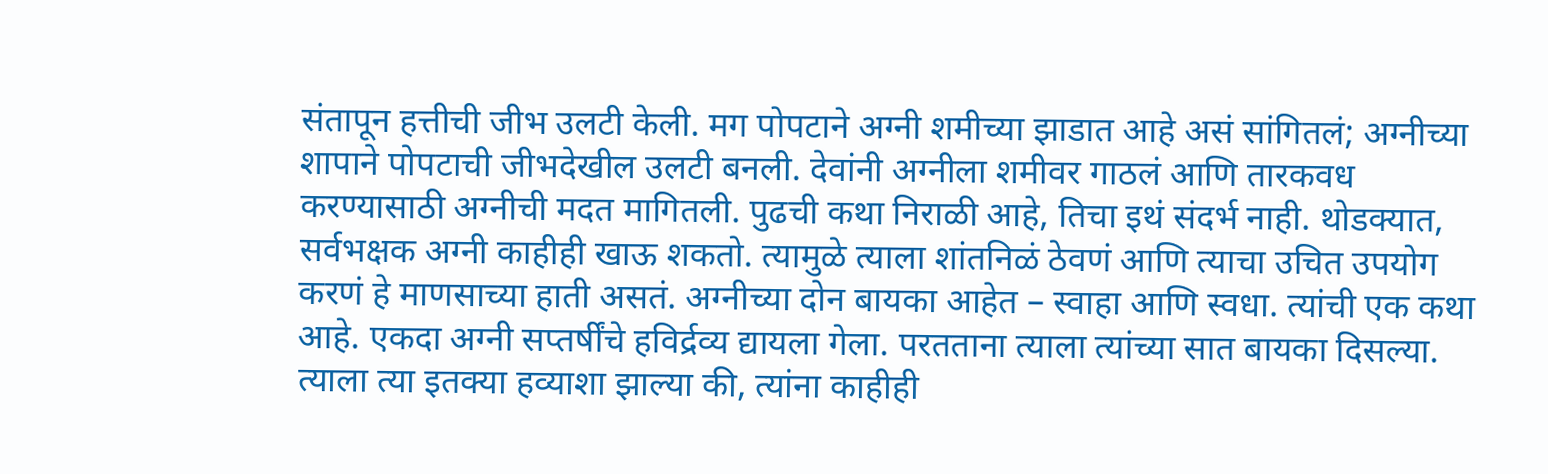संतापून हत्तीची जीभ उलटी केली. मग पोपटाने अग्नी शमीच्या झाडात आहे असं सांगितलं; अग्नीच्या शापाने पोपटाची जीभदेखील उलटी बनली. देवांनी अग्नीला शमीवर गाठलं आणि तारकवध करण्यासाठी अग्नीची मदत मागितली. पुढची कथा निराळी आहे, तिचा इथं संदर्भ नाही. थोडक्यात, सर्वभक्षक अग्नी काहीही खाऊ शकतो. त्यामुळे त्याला शांतनिळं ठेवणं आणि त्याचा उचित उपयोग करणं हे माणसाच्या हाती असतं. अग्नीच्या दोन बायका आहेत – स्वाहा आणि स्वधा. त्यांची एक कथा आहे. एकदा अग्नी सप्तर्षींचे हविर्द्रव्य द्यायला गेला. परतताना त्याला त्यांच्या सात बायका दिसल्या. त्याला त्या इतक्या हव्याशा झाल्या की, त्यांना काहीही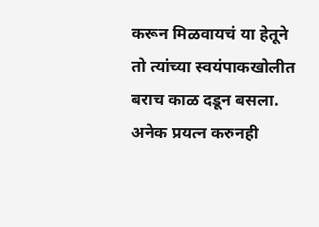करून मिळवायचं या हेतूने तो त्यांच्या स्वयंपाकखोलीत बराच काळ दडून बसला. अनेक प्रयत्न करुनही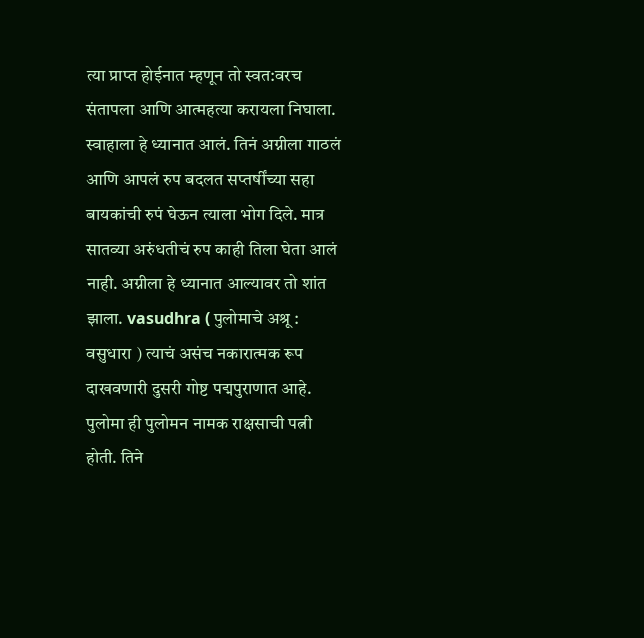त्या प्राप्त होईनात म्हणून तो स्वत:वरच संतापला आणि आत्महत्या करायला निघाला. स्वाहाला हे ध्यानात आलं. तिनं अग्नीला गाठलं आणि आपलं रुप बदलत सप्तर्षींच्या सहा बायकांची रुपं घेऊन त्याला भोग दिले. मात्र सातव्या अरुंधतीचं रुप काही तिला घेता आलं नाही. अग्नीला हे ध्यानात आल्यावर तो शांत झाला. vasudhra ( पुलोमाचे अश्रू : वसुधारा ) त्याचं असंच नकारात्मक रूप दाखवणारी दुसरी गोष्ट पद्मपुराणात आहे. पुलोमा ही पुलोमन नामक राक्षसाची पत्नी होती. तिने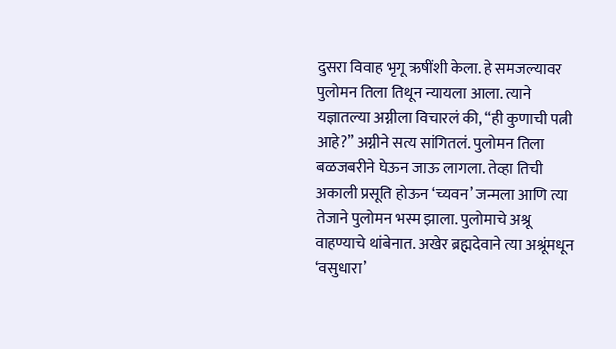दुसरा विवाह भृगू ऋषींशी केला. हे समजल्यावर पुलोमन तिला तिथून न्यायला आला. त्याने यज्ञातल्या अग्नीला विचारलं की, “ही कुणाची पत्नी आहे?” अग्नीने सत्य सांगितलं. पुलोमन तिला बळजबरीने घेऊन जाऊ लागला. तेव्हा तिची अकाली प्रसूति होऊन ‘च्यवन’ जन्मला आणि त्या तेजाने पुलोमन भस्म झाला. पुलोमाचे अश्रू वाहण्याचे थांबेनात. अखेर ब्रह्मदेवाने त्या अश्रूंमधून ‘वसुधारा’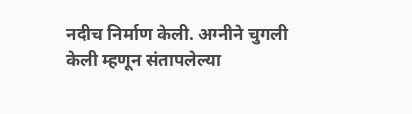नदीच निर्माण केली. अग्नीने चुगली केली म्हणून संतापलेल्या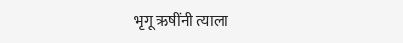भृगू ऋषींनी त्याला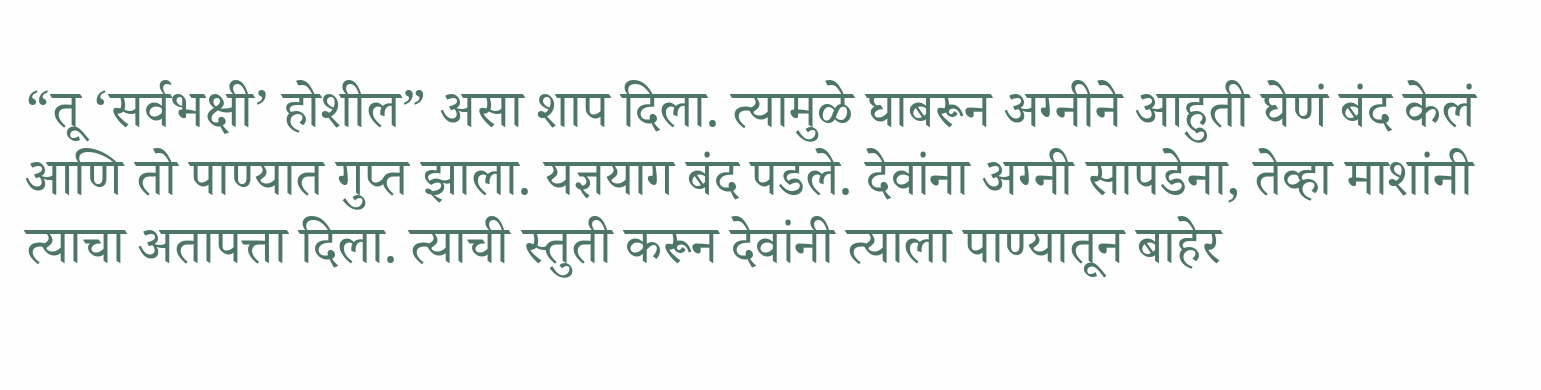“तू ‘सर्वभक्षी’ होशील” असा शाप दिला. त्यामुळे घाबरून अग्नीने आहुती घेणं बंद केलं आणि तो पाण्यात गुप्त झाला. यज्ञयाग बंद पडले. देवांना अग्नी सापडेना, तेव्हा माशांनी त्याचा अतापत्ता दिला. त्याची स्तुती करून देवांनी त्याला पाण्यातून बाहेर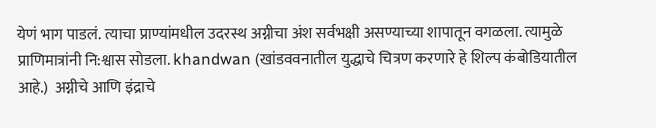येणं भाग पाडलं. त्याचा प्राण्यांमधील उदरस्थ अग्नीचा अंश सर्वभक्षी असण्याच्या शापातून वगळला. त्यामुळे प्राणिमात्रांनी नि:श्वास सोडला. khandwan (खांडववनातील युद्धाचे चित्रण करणारे हे शिल्प कंबोडियातील आहे.)  अग्नीचे आणि इंद्राचे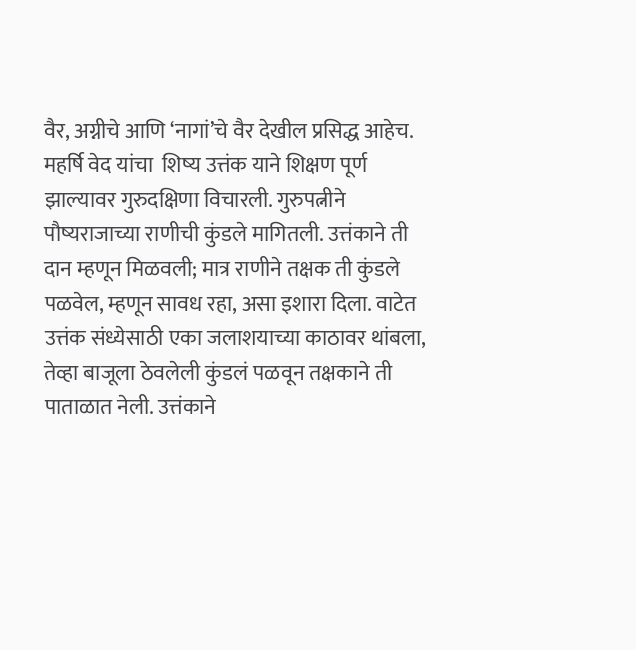वैर, अग्नीचे आणि ‘नागां’चे वैर देखील प्रसिद्ध आहेच. महर्षि वेद यांचा  शिष्य उत्तंक याने शिक्षण पूर्ण झाल्यावर गुरुदक्षिणा विचारली. गुरुपत्नीने पौष्यराजाच्या राणीची कुंडले मागितली. उत्तंकाने ती दान म्हणून मिळवली; मात्र राणीने तक्षक ती कुंडले पळवेल, म्हणून सावध रहा, असा इशारा दिला. वाटेत उत्तंक संध्येसाठी एका जलाशयाच्या काठावर थांबला, तेव्हा बाजूला ठेवलेली कुंडलं पळवून तक्षकाने ती पाताळात नेली. उत्तंकाने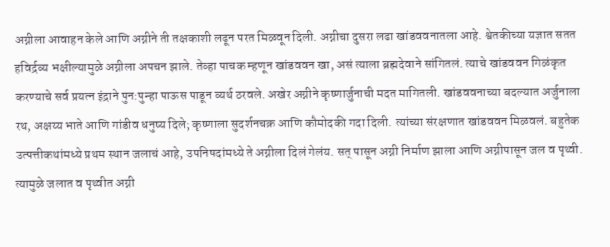अग्नीला आवाहन केले आणि अग्नीने ती तक्षकाशी लढून परत मिळवून दिली. अग्नीचा दुसरा लढा खांडववनातला आहे. श्वेतकीच्या यज्ञात सतत हविर्द्रव्य भक्षील्यामुळे अग्नीला अपचन झाले. तेव्हा पाचक म्हणून खांडववन खा, असं त्याला ब्रह्मदेवाने सांगितलं. त्याचे खांडववन गिळंकृत करण्याचे सर्व प्रयत्न इंद्राने पुन:पुन्हा पाऊस पाडून व्यर्थ ठरवले. अखेर अग्नीने कृष्णार्जुनाची मदत मागितली. खांडववनाच्या बदल्यात अर्जुनाला रथ, अक्षय्य भाते आणि गांडीव धनुष्य दिले; कृष्णाला सुदर्शनचक्र आणि कौमोदकी गदा दिली. त्यांच्या संरक्षणात खांडववन मिळवलं. बहुतेक उत्पत्तीकथांमध्ये प्रथम स्थान जलाचं आहे, उपनिषदांमध्ये ते अग्नीला दिलं गेलंय. सत् पासून अग्नी निर्माण झाला आणि अग्नीपासून जल व पृथ्वी. त्यामुळे जलात व पृथ्वीत अग्नी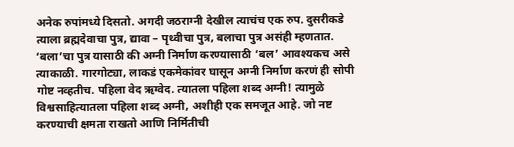अनेक रुपांमध्ये दिसतो. अगदी जठराग्नी देखील त्याचंच एक रुप. दुसरीकडे त्याला ब्रह्मदेवाचा पुत्र, द्यावा – पृथ्वीचा पुत्र, बलाचा पुत्र असंही म्हणतात. ‘बला’चा पुत्र यासाठी की अग्नी निर्माण करण्यासाठी ‘बल’ आवश्यकच असे त्याकाळी. गारगोट्या, लाकडं एकमेकांवर घासून अग्नी निर्माण करणं ही सोपी गोष्ट नव्हतीच. पहिला वेद ऋग्वेद. त्यातला पहिला शब्द अग्नी! त्यामुळे विश्वसाहित्यातला पहिला शब्द अग्नी, अशीही एक समजूत आहे. जो नष्ट करण्याची क्षमता राखतो आणि निर्मितीची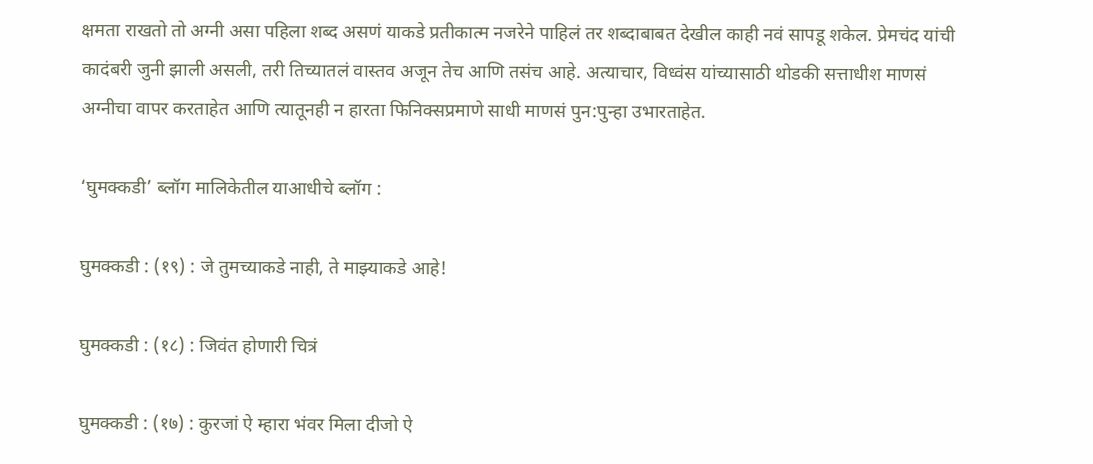क्षमता राखतो तो अग्नी असा पहिला शब्द असणं याकडे प्रतीकात्म नजरेने पाहिलं तर शब्दाबाबत देखील काही नवं सापडू शकेल. प्रेमचंद यांची कादंबरी जुनी झाली असली, तरी तिच्यातलं वास्तव अजून तेच आणि तसंच आहे. अत्याचार, विध्वंस यांच्यासाठी थोडकी सत्ताधीश माणसं अग्नीचा वापर करताहेत आणि त्यातूनही न हारता फिनिक्सप्रमाणे साधी माणसं पुन:पुन्हा उभारताहेत.

‘घुमक्कडी’ ब्लॉग मालिकेतील याआधीचे ब्लॉग :

घुमक्कडी : (१९) : जे तुमच्याकडे नाही, ते माझ्याकडे आहे!

घुमक्कडी : (१८) : जिवंत होणारी चित्रं

घुमक्कडी : (१७) : कुरजां ऐ म्हारा भंवर मिला दीजो ऐ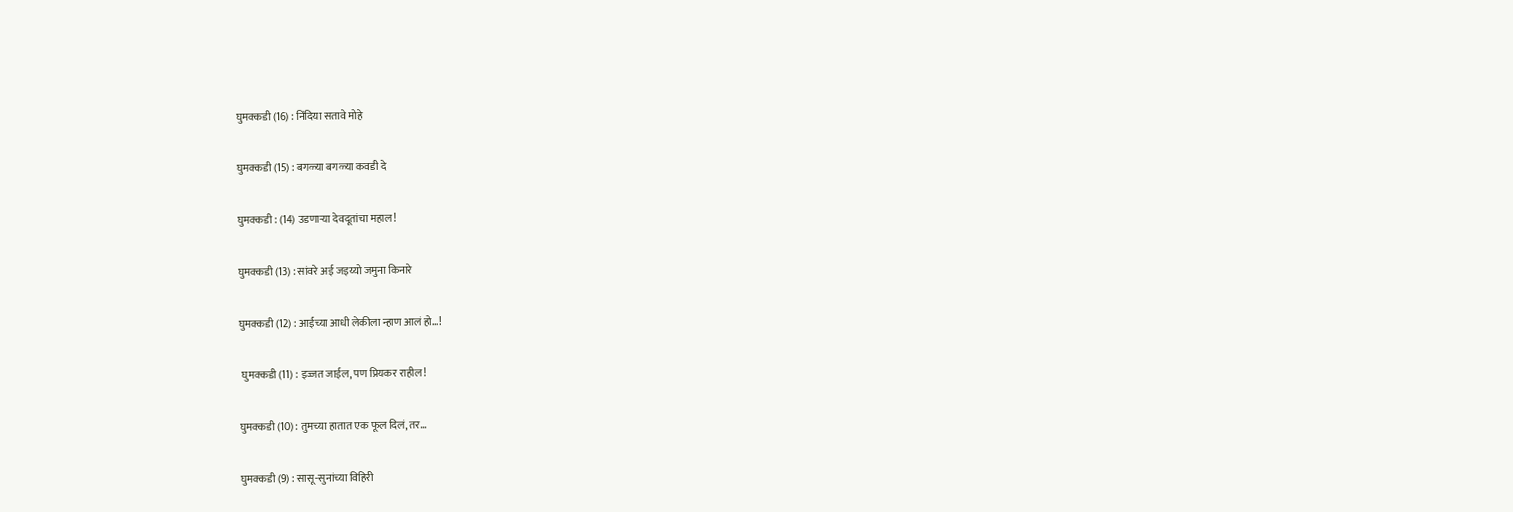घुमक्कडी (16) : निंदिया सतावे मोहे

घुमक्कडी (15) : बगळ्या बगळ्या कवडी दे

घुमक्कडी : (14) उडणाऱ्या देवदूतांचा महाल!

घुमक्कडी (13) : सांवरे अई जइय्यो जमुना किनारे

घुमक्कडी (12) : आईच्या आधी लेकीला न्हाण आलं हो…!

 घुमक्कडी (11) : इज्जत जाईल, पण प्रियकर राहील!

घुमक्कडी (10) : तुमच्या हातात एक फूल दिलं, तर…

घुमक्कडी (9) : सासू-सुनांच्या विहिरी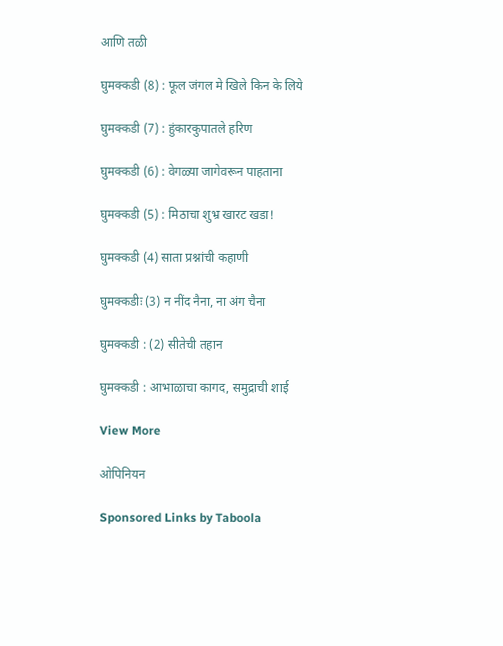आणि तळी

घुमक्कडी (8) : फूल जंगल मे खिले किन के लिये

घुमक्कडी (7) : हुंकारकुपातले हरिण

घुमक्कडी (6) : वेगळ्या जागेवरून पाहताना

घुमक्कडी (5) : मिठाचा शुभ्र खारट खडा!

घुमक्कडी (4) साता प्रश्नांची कहाणी

घुमक्कडीः (3) न नींद नैना, ना अंग चैना

घुमक्कडी : (2) सीतेची तहान

घुमक्कडी : आभाळाचा कागद, समुद्राची शाई

View More

ओपिनियन

Sponsored Links by Taboola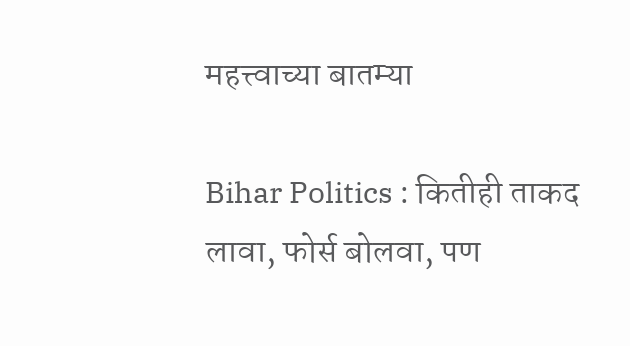महत्त्वाच्या बातम्या

Bihar Politics : कितीही ताकद लावा, फोर्स बोलवा, पण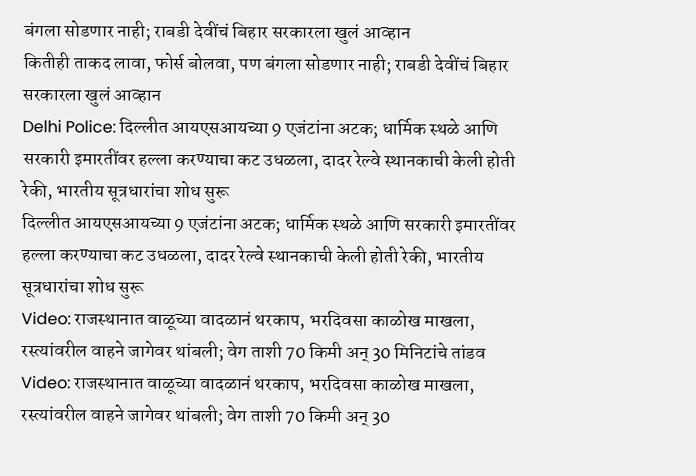बंगला सोडणार नाही; राबडी देवींचं बिहार सरकारला खुलं आव्हान
कितीही ताकद लावा, फोर्स बोलवा, पण बंगला सोडणार नाही; राबडी देवींचं बिहार सरकारला खुलं आव्हान
Delhi Police: दिल्लीत आयएसआयच्या 9 एजंटांना अटक; धार्मिक स्थळे आणि सरकारी इमारतींवर हल्ला करण्याचा कट उधळला, दादर रेल्वे स्थानकाची केली होती रेकी, भारतीय सूत्रधारांचा शोध सुरू
दिल्लीत आयएसआयच्या 9 एजंटांना अटक; धार्मिक स्थळे आणि सरकारी इमारतींवर हल्ला करण्याचा कट उधळला, दादर रेल्वे स्थानकाची केली होती रेकी, भारतीय सूत्रधारांचा शोध सुरू
Video: राजस्थानात वाळूच्या वादळानं थरकाप, भरदिवसा काळोख माखला, रस्त्यांवरील वाहने जागेवर थांबली; वेग ताशी 70 किमी अन् 30 मिनिटांचे तांडव
Video: राजस्थानात वाळूच्या वादळानं थरकाप, भरदिवसा काळोख माखला, रस्त्यांवरील वाहने जागेवर थांबली; वेग ताशी 70 किमी अन् 30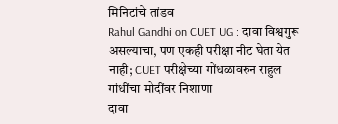मिनिटांचे तांडव
Rahul Gandhi on CUET UG : दावा विश्वगुरू असल्याचा, पण एकही परीक्षा नीट घेता येत नाही; CUET परीक्षेच्या गोंधळावरुन राहुल गांधींचा मोदींवर निशाणा
दावा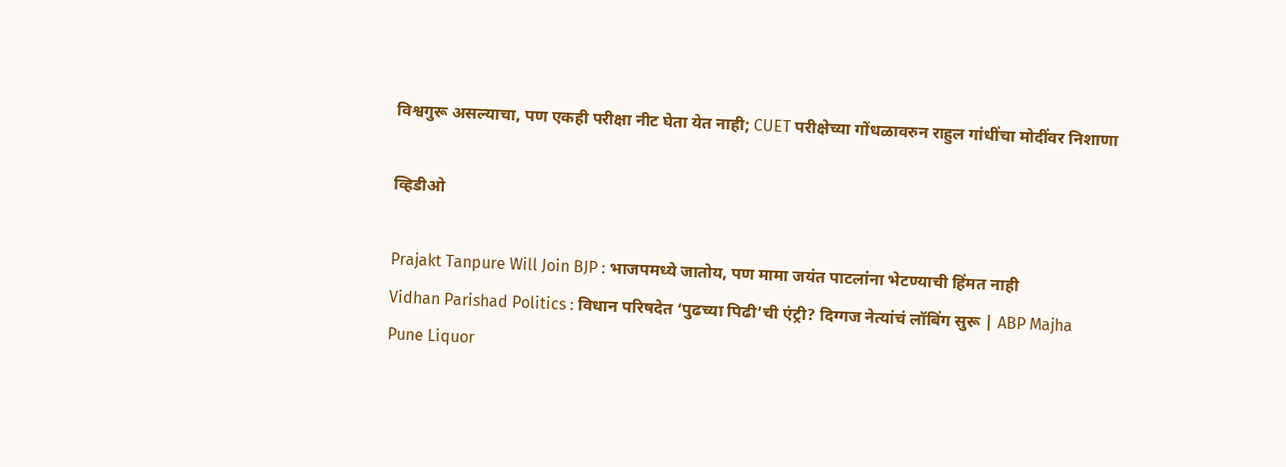विश्वगुरू असल्याचा, पण एकही परीक्षा नीट घेता येत नाही; CUET परीक्षेच्या गोंधळावरुन राहुल गांधींचा मोदींवर निशाणा

व्हिडीओ

Prajakt Tanpure Will Join BJP : भाजपमध्ये जातोय, पण मामा जयंत पाटलांना भेटण्याची हिंमत नाही
Vidhan Parishad Politics : विधान परिषदेत ‘पुढच्या पिढी’ची एंट्री? दिग्गज नेत्यांचं लॉबिंग सुरू | ABP Majha
Pune Liquor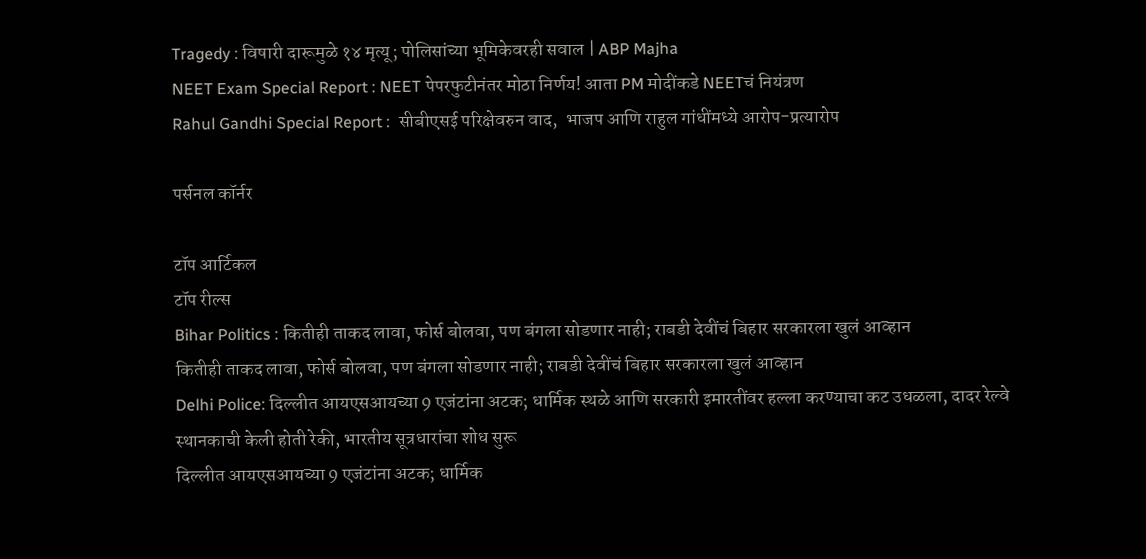Tragedy : विषारी दारूमुळे १४ मृत्यू; पोलिसांच्या भूमिकेवरही सवाल | ABP Majha
NEET Exam Special Report : NEET पेपरफुटीनंतर मोठा निर्णय! आता PM मोदींकडे NEETचं नियंत्रण
Rahul Gandhi Special Report :  सीबीएसई परिक्षेवरुन वाद,  भाजप आणि राहुल गांधींमध्ये आरोप-प्रत्यारोप

पर्सनल कॉर्नर

टॉप आर्टिकल
टॉप रील्स
Bihar Politics : कितीही ताकद लावा, फोर्स बोलवा, पण बंगला सोडणार नाही; राबडी देवींचं बिहार सरकारला खुलं आव्हान
कितीही ताकद लावा, फोर्स बोलवा, पण बंगला सोडणार नाही; राबडी देवींचं बिहार सरकारला खुलं आव्हान
Delhi Police: दिल्लीत आयएसआयच्या 9 एजंटांना अटक; धार्मिक स्थळे आणि सरकारी इमारतींवर हल्ला करण्याचा कट उधळला, दादर रेल्वे स्थानकाची केली होती रेकी, भारतीय सूत्रधारांचा शोध सुरू
दिल्लीत आयएसआयच्या 9 एजंटांना अटक; धार्मिक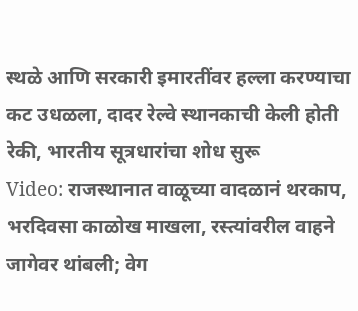स्थळे आणि सरकारी इमारतींवर हल्ला करण्याचा कट उधळला, दादर रेल्वे स्थानकाची केली होती रेकी, भारतीय सूत्रधारांचा शोध सुरू
Video: राजस्थानात वाळूच्या वादळानं थरकाप, भरदिवसा काळोख माखला, रस्त्यांवरील वाहने जागेवर थांबली; वेग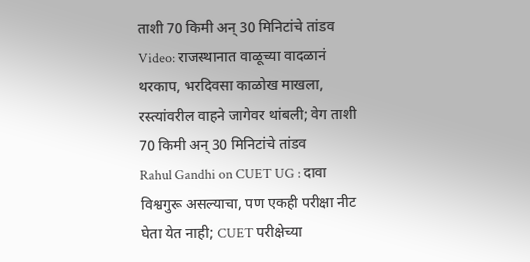ताशी 70 किमी अन् 30 मिनिटांचे तांडव
Video: राजस्थानात वाळूच्या वादळानं थरकाप, भरदिवसा काळोख माखला, रस्त्यांवरील वाहने जागेवर थांबली; वेग ताशी 70 किमी अन् 30 मिनिटांचे तांडव
Rahul Gandhi on CUET UG : दावा विश्वगुरू असल्याचा, पण एकही परीक्षा नीट घेता येत नाही; CUET परीक्षेच्या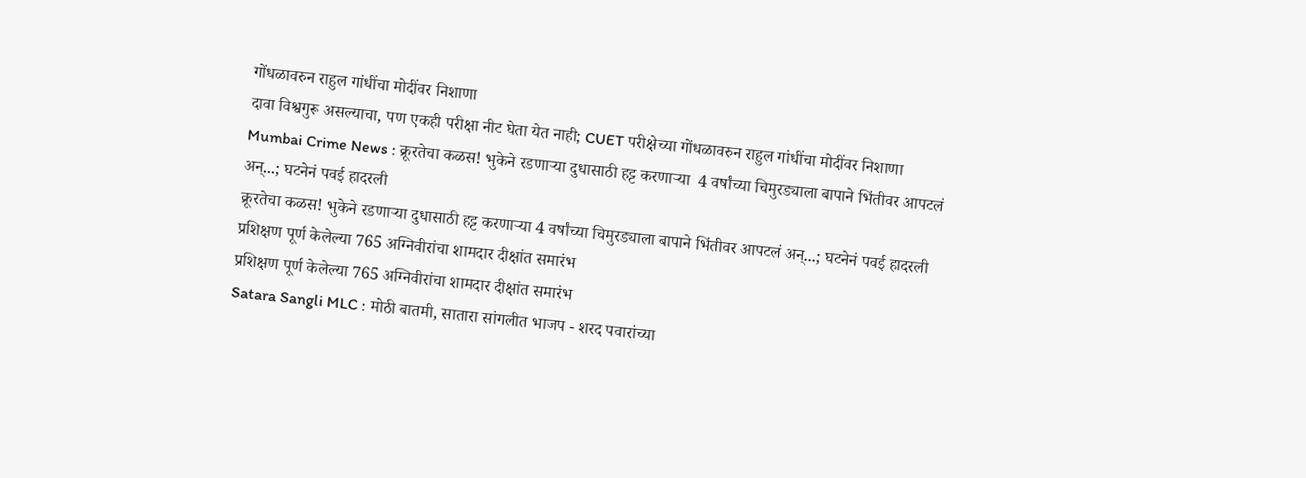गोंधळावरुन राहुल गांधींचा मोदींवर निशाणा
दावा विश्वगुरू असल्याचा, पण एकही परीक्षा नीट घेता येत नाही; CUET परीक्षेच्या गोंधळावरुन राहुल गांधींचा मोदींवर निशाणा
Mumbai Crime News : क्रूरतेचा कळस! भुकेने रडणाऱ्या दुधासाठी हट्ट करणाऱ्या  4 वर्षांच्या चिमुरड्याला बापाने भिंतीवर आपटलं अन्...; घटनेनं पवई हादरली
क्रूरतेचा कळस! भुकेने रडणाऱ्या दुधासाठी हट्ट करणाऱ्या 4 वर्षांच्या चिमुरड्याला बापाने भिंतीवर आपटलं अन्...; घटनेनं पवई हादरली
प्रशिक्षण पूर्ण केलेल्या 765 अग्निवीरांचा शामदार दीक्षांत समारंभ
प्रशिक्षण पूर्ण केलेल्या 765 अग्निवीरांचा शामदार दीक्षांत समारंभ
Satara Sangli MLC : मोठी बातमी, सातारा सांगलीत भाजप - शरद पवारांच्या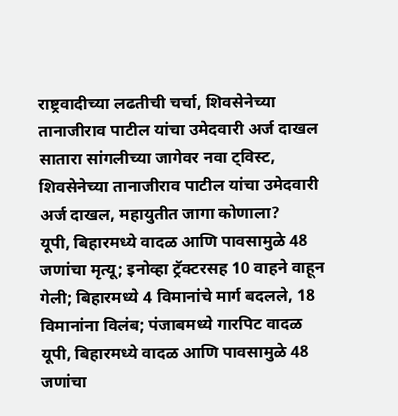राष्ट्रवादीच्या लढतीची चर्चा, शिवसेनेच्या तानाजीराव पाटील यांचा उमेदवारी अर्ज दाखल
सातारा सांगलीच्या जागेवर नवा ट्विस्ट, शिवसेनेच्या तानाजीराव पाटील यांचा उमेदवारी अर्ज दाखल, महायुतीत जागा कोणाला?
यूपी, बिहारमध्ये वादळ आणि पावसामुळे 48 जणांचा मृत्यू; इनोव्हा ट्रॅक्टरसह 10 वाहने वाहून गेली; बिहारमध्ये 4 विमानांचे मार्ग बदलले, 18 विमानांना विलंब; पंजाबमध्ये गारपिट वादळ
यूपी, बिहारमध्ये वादळ आणि पावसामुळे 48 जणांचा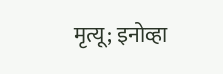मृत्यू; इनोव्हा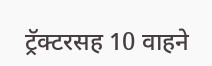ट्रॅक्टरसह 10 वाहने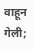वाहून गेली;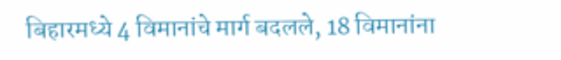बिहारमध्ये 4 विमानांचे मार्ग बदलले, 18 विमानांना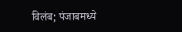विलंब; पंजाबमध्ये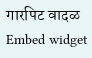गारपिट वादळ
Embed widget